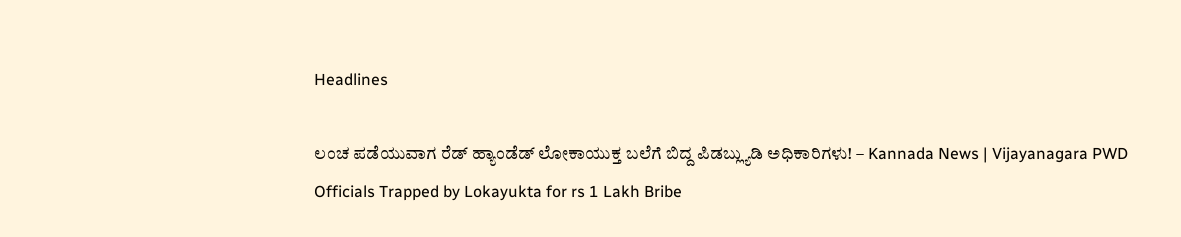Headlines

ಲಂಚ ಪಡೆಯುವಾಗ ರೆಡ್ ಹ್ಯಾಂಡೆಡ್ ಲೋಕಾಯುಕ್ತ ಬಲೆಗೆ ಬಿದ್ದ ಪಿಡಬ್ಲ್ಯುಡಿ ಅಧಿಕಾರಿಗಳು! – Kannada News | Vijayanagara PWD Officials Trapped by Lokayukta for rs 1 Lakh Bribe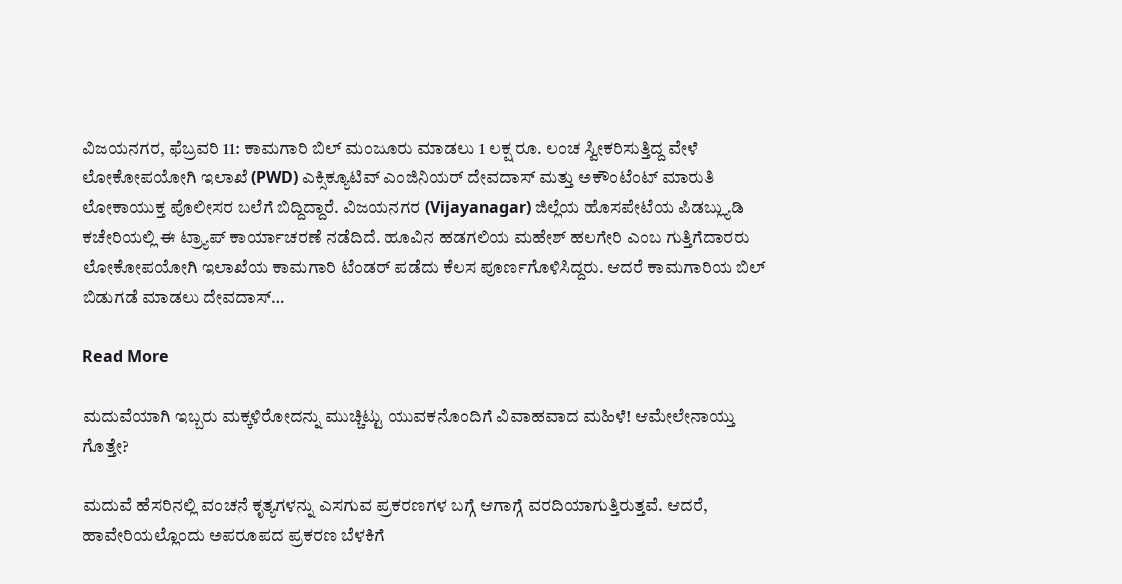ವಿಜಯನಗರ, ಫೆಬ್ರವರಿ 11: ಕಾಮಗಾರಿ ಬಿಲ್ ಮಂಜೂರು ಮಾಡಲು 1 ಲಕ್ಷ ರೂ. ಲಂಚ ಸ್ವೀಕರಿಸುತ್ತಿದ್ದ ವೇಳೆ ಲೋಕೋಪಯೋಗಿ ಇಲಾಖೆ (PWD) ಎಕ್ಸಿಕ್ಯೂಟಿವ್ ಎಂಜಿನಿಯರ್ ದೇವದಾಸ್ ಮತ್ತು ಅಕೌಂಟೆಂಟ್ ಮಾರುತಿ ಲೋಕಾಯುಕ್ತ ಪೊಲೀಸರ ಬಲೆಗೆ ಬಿದ್ದಿದ್ದಾರೆ. ವಿಜಯನಗರ (Vijayanagar) ಜಿಲ್ಲೆಯ ಹೊಸಪೇಟೆಯ ಪಿಡಬ್ಲ್ಯುಡಿ ಕಚೇರಿಯಲ್ಲಿ ಈ ಟ್ರ್ಯಾಪ್ ಕಾರ್ಯಾಚರಣೆ ನಡೆದಿದೆ. ಹೂವಿನ ಹಡಗಲಿಯ ಮಹೇಶ್ ಹಲಗೇರಿ ಎಂಬ ಗುತ್ತಿಗೆದಾರರು ಲೋಕೋಪಯೋಗಿ ಇಲಾಖೆಯ ಕಾಮಗಾರಿ ಟೆಂಡರ್ ಪಡೆದು ಕೆಲಸ ಪೂರ್ಣಗೊಳಿಸಿದ್ದರು. ಆದರೆ ಕಾಮಗಾರಿಯ ಬಿಲ್ ಬಿಡುಗಡೆ ಮಾಡಲು ದೇವದಾಸ್…

Read More

ಮದುವೆಯಾಗಿ ಇಬ್ಬರು ಮಕ್ಕಳಿರೋದನ್ನು ಮುಚ್ಚಿಟ್ಟು ಯುವಕನೊಂದಿಗೆ ವಿವಾಹವಾದ ಮಹಿಳೆ! ಆಮೇಲೇನಾಯ್ತು ಗೊತ್ತೇ?

ಮದುವೆ ಹೆಸರಿನಲ್ಲಿ ವಂಚನೆ ಕೃತ್ಯಗಳನ್ನು ಎಸಗುವ ಪ್ರಕರಣಗಳ ಬಗ್ಗೆ ಆಗಾಗ್ಗೆ ವರದಿಯಾಗುತ್ತಿರುತ್ತವೆ. ಆದರೆ, ಹಾವೇರಿಯಲ್ಲೊಂದು ಅಪರೂಪದ ಪ್ರಕರಣ ಬೆಳಕಿಗೆ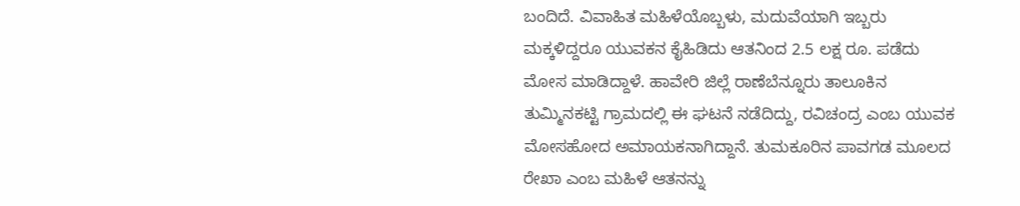ಬಂದಿದೆ. ವಿವಾಹಿತ ಮಹಿಳೆಯೊಬ್ಬಳು, ಮದುವೆಯಾಗಿ ಇಬ್ಬರು ಮಕ್ಕಳಿದ್ದರೂ ಯುವಕನ ಕೈಹಿಡಿದು ಆತನಿಂದ 2.5 ಲಕ್ಷ ರೂ. ಪಡೆದು ಮೋಸ ಮಾಡಿದ್ದಾಳೆ. ಹಾವೇರಿ ಜಿಲ್ಲೆ ರಾಣೆಬೆನ್ನೂರು ತಾಲೂಕಿನ ತುಮ್ಮಿನಕಟ್ಟಿ ಗ್ರಾಮದಲ್ಲಿ ಈ ಘಟನೆ ನಡೆದಿದ್ದು, ರವಿಚಂದ್ರ ಎಂಬ ಯುವಕ ಮೋಸಹೋದ ಅಮಾಯಕನಾಗಿದ್ದಾನೆ. ತುಮಕೂರಿನ ಪಾವಗಡ ಮೂಲದ ರೇಖಾ ಎಂಬ ಮಹಿಳೆ ಆತನನ್ನು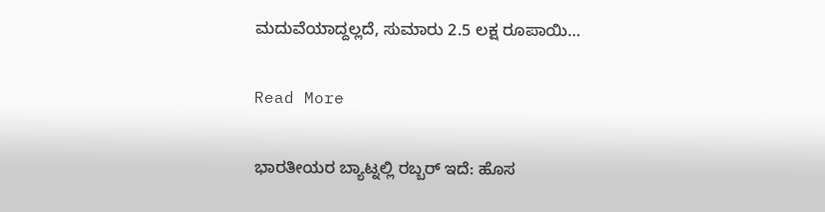ಮದುವೆಯಾದ್ದಲ್ಲದೆ, ಸುಮಾರು 2.5 ಲಕ್ಷ ರೂಪಾಯಿ…

Read More

ಭಾರತೀಯರ ಬ್ಯಾಟ್ನಲ್ಲಿ ರಬ್ಬರ್ ಇದೆ: ಹೊಸ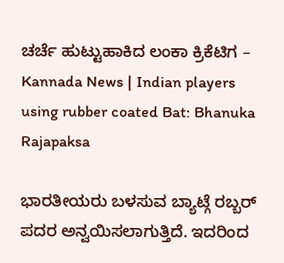ಚರ್ಚೆ ಹುಟ್ಟುಹಾಕಿದ ಲಂಕಾ ಕ್ರಿಕೆಟಿಗ – Kannada News | Indian players using rubber coated Bat: Bhanuka Rajapaksa

ಭಾರತೀಯರು ಬಳಸುವ ಬ್ಯಾಟ್ಗೆ ರಬ್ಬರ್ ಪದರ ಅನ್ವಯಿಸಲಾಗುತ್ತಿದೆ. ಇದರಿಂದ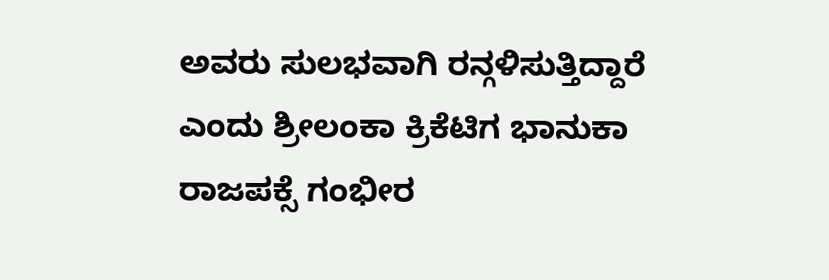ಅವರು ಸುಲಭವಾಗಿ ರನ್ಗಳಿಸುತ್ತಿದ್ದಾರೆ ಎಂದು ಶ್ರೀಲಂಕಾ ಕ್ರಿಕೆಟಿಗ ಭಾನುಕಾ ರಾಜಪಕ್ಸೆ ಗಂಭೀರ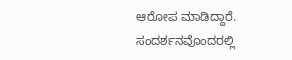ಆರೋಪ ಮಾಡಿದ್ದಾರೆ. ಸಂದರ್ಶನವೊಂದರಲ್ಲಿ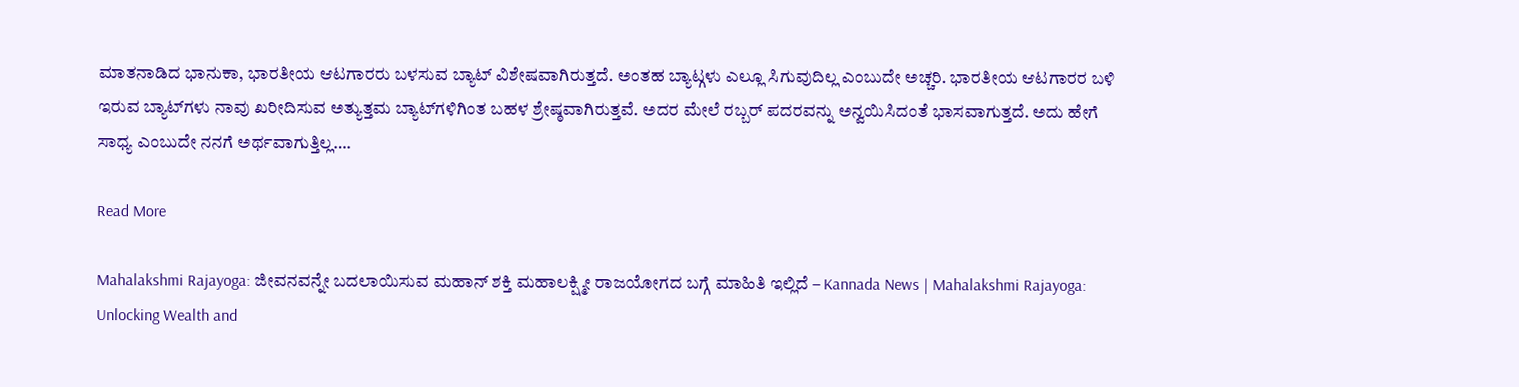ಮಾತನಾಡಿದ ಭಾನುಕಾ, ಭಾರತೀಯ ಆಟಗಾರರು ಬಳಸುವ ಬ್ಯಾಟ್ ವಿಶೇಷವಾಗಿರುತ್ತದೆ. ಅಂತಹ ಬ್ಯಾಟ್ಗಳು ಎಲ್ಲೂ ಸಿಗುವುದಿಲ್ಲ ಎಂಬುದೇ ಅಚ್ಚರಿ. ಭಾರತೀಯ ಆಟಗಾರರ ಬಳಿ ಇರುವ ಬ್ಯಾಟ್‌ಗಳು ನಾವು ಖರೀದಿಸುವ ಅತ್ಯುತ್ತಮ ಬ್ಯಾಟ್‌ಗಳಿಗಿಂತ ಬಹಳ ಶ್ರೇಷ್ಠವಾಗಿರುತ್ತವೆ. ಅದರ ಮೇಲೆ ರಬ್ಬರ್ ಪದರವನ್ನು ಅನ್ವಯಿಸಿದಂತೆ ಭಾಸವಾಗುತ್ತದೆ. ಅದು ಹೇಗೆ ಸಾಧ್ಯ ಎಂಬುದೇ ನನಗೆ ಅರ್ಥವಾಗುತ್ತಿಲ್ಲ….

Read More

Mahalakshmi Rajayoga: ಜೀವನವನ್ನೇ ಬದಲಾಯಿಸುವ ಮಹಾನ್ ಶಕ್ತಿ ಮಹಾಲಕ್ಷ್ಮೀ ರಾಜಯೋಗದ ಬಗ್ಗೆ ಮಾಹಿತಿ ಇಲ್ಲಿದೆ – Kannada News | Mahalakshmi Rajayoga: Unlocking Wealth and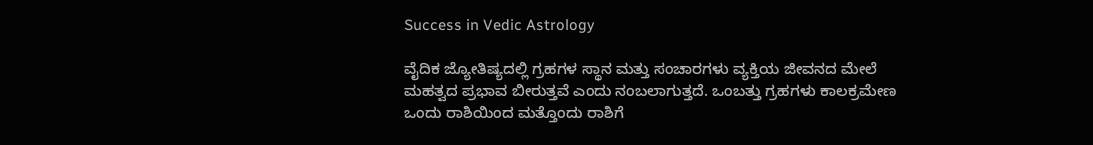Success in Vedic Astrology

ವೈದಿಕ ಜ್ಯೋತಿಷ್ಯದಲ್ಲಿ ಗ್ರಹಗಳ ಸ್ಥಾನ ಮತ್ತು ಸಂಚಾರಗಳು ವ್ಯಕ್ತಿಯ ಜೀವನದ ಮೇಲೆ ಮಹತ್ವದ ಪ್ರಭಾವ ಬೀರುತ್ತವೆ ಎಂದು ನಂಬಲಾಗುತ್ತದೆ. ಒಂಬತ್ತು ಗ್ರಹಗಳು ಕಾಲಕ್ರಮೇಣ ಒಂದು ರಾಶಿಯಿಂದ ಮತ್ತೊಂದು ರಾಶಿಗೆ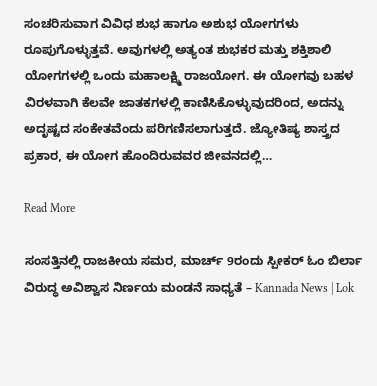ಸಂಚರಿಸುವಾಗ ವಿವಿಧ ಶುಭ ಹಾಗೂ ಅಶುಭ ಯೋಗಗಳು ರೂಪುಗೊಳ್ಳುತ್ತವೆ. ಅವುಗಳಲ್ಲಿ ಅತ್ಯಂತ ಶುಭಕರ ಮತ್ತು ಶಕ್ತಿಶಾಲಿ ಯೋಗಗಳಲ್ಲಿ ಒಂದು ಮಹಾಲಕ್ಷ್ಮಿ ರಾಜಯೋಗ. ಈ ಯೋಗವು ಬಹಳ ವಿರಳವಾಗಿ ಕೆಲವೇ ಜಾತಕಗಳಲ್ಲಿ ಕಾಣಿಸಿಕೊಳ್ಳುವುದರಿಂದ, ಅದನ್ನು ಅದೃಷ್ಟದ ಸಂಕೇತವೆಂದು ಪರಿಗಣಿಸಲಾಗುತ್ತದೆ. ಜ್ಯೋತಿಷ್ಯ ಶಾಸ್ತ್ರದ ಪ್ರಕಾರ, ಈ ಯೋಗ ಹೊಂದಿರುವವರ ಜೀವನದಲ್ಲಿ…

Read More

ಸಂಸತ್ತಿನಲ್ಲಿ ರಾಜಕೀಯ ಸಮರ, ಮಾರ್ಚ್ 9ರಂದು ಸ್ಪೀಕರ್ ಓಂ ಬಿರ್ಲಾ ವಿರುದ್ಧ ಅವಿಶ್ವಾಸ ನಿರ್ಣಯ ಮಂಡನೆ ಸಾಧ್ಯತೆ – Kannada News | Lok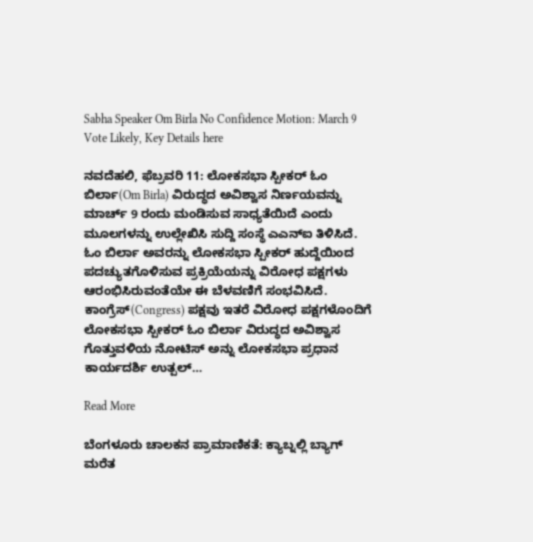Sabha Speaker Om Birla No Confidence Motion: March 9 Vote Likely, Key Details here

ನವದೆಹಲಿ, ಫೆಬ್ರವರಿ 11: ಲೋಕಸಭಾ ಸ್ಪೀಕರ್ ಓಂ ಬಿರ್ಲಾ(Om Birla) ವಿರುದ್ಧದ ಅವಿಶ್ವಾಸ ನಿರ್ಣಯವನ್ನು ಮಾರ್ಚ್ 9 ರಂದು ಮಂಡಿಸುವ ಸಾಧ್ಯತೆಯಿದೆ ಎಂದು ಮೂಲಗಳನ್ನು ಉಲ್ಲೇಖಿಸಿ ಸುದ್ದಿ ಸಂಸ್ಥೆ ಎಎನ್‌ಐ ತಿಳಿಸಿದೆ. ಓಂ ಬಿರ್ಲಾ ಅವರನ್ನು ಲೋಕಸಭಾ ಸ್ಪೀಕರ್ ಹುದ್ದೆಯಿಂದ ಪದಚ್ಯುತಗೊಳಿಸುವ ಪ್ರಕ್ರಿಯೆಯನ್ನು ವಿರೋಧ ಪಕ್ಷಗಳು ಆರಂಭಿಸಿರುವಂತೆಯೇ ಈ ಬೆಳವಣಿಗೆ ಸಂಭವಿಸಿದೆ. ಕಾಂಗ್ರೆಸ್(Congress) ಪಕ್ಷವು ಇತರೆ ವಿರೋಧ ಪಕ್ಷಗಳೊಂದಿಗೆ ಲೋಕಸಭಾ ಸ್ಪೀಕರ್ ಓಂ ಬಿರ್ಲಾ ವಿರುದ್ಧದ ಅವಿಶ್ವಾಸ ಗೊತ್ತುವಳಿಯ ನೋಟಿಸ್ ಅನ್ನು ಲೋಕಸಭಾ ಪ್ರಧಾನ ಕಾರ್ಯದರ್ಶಿ ಉತ್ಪಲ್…

Read More

ಬೆಂಗಳೂರು ಚಾಲಕನ ಪ್ರಾಮಾಣಿಕತೆ: ಕ್ಯಾಬ್ನಲ್ಲಿ ಬ್ಯಾಗ್ ಮರೆತ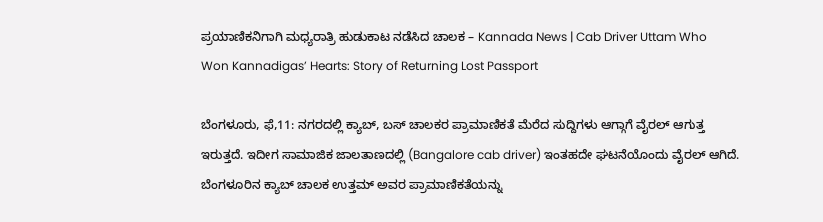ಪ್ರಯಾಣಿಕನಿಗಾಗಿ ಮಧ್ಯರಾತ್ರಿ ಹುಡುಕಾಟ ನಡೆಸಿದ ಚಾಲಕ – Kannada News | Cab Driver Uttam Who Won Kannadigas’ Hearts: Story of Returning Lost Passport

ಬೆಂಗಳೂರು, ಫೆ,11: ನಗರದಲ್ಲಿ ಕ್ಯಾಬ್, ಬಸ್ ಚಾಲಕರ ಪ್ರಾಮಾಣಿಕತೆ ಮೆರೆದ ಸುದ್ದಿಗಳು ಆಗ್ಗಾಗೆ ವೈರಲ್ ಆಗುತ್ತ ಇರುತ್ತದೆ. ಇದೀಗ ಸಾಮಾಜಿಕ ಜಾಲತಾಣದಲ್ಲಿ (Bangalore cab driver) ಇಂತಹದೇ ಘಟನೆಯೊಂದು ವೈರಲ್ ಆಗಿದೆ. ಬೆಂಗಳೂರಿನ ಕ್ಯಾಬ್ ಚಾಲಕ ಉತ್ತಮ್ ಅವರ ಪ್ರಾಮಾಣಿಕತೆಯನ್ನು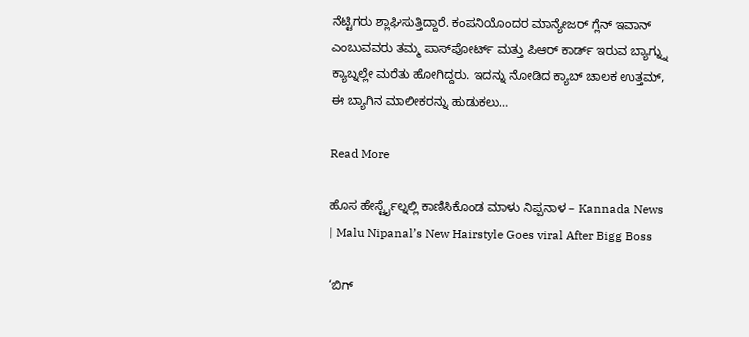ನೆಟ್ಟಿಗರು ಶ್ಲಾಘಿಸುತ್ತಿದ್ದಾರೆ. ಕಂಪನಿಯೊಂದರ ಮಾನ್ಯೇಜರ್ ಗ್ಲೆನ್ ಇವಾನ್ ಎಂಬುವವರು ತಮ್ಮ ಪಾಸ್‌ಪೋರ್ಟ್ ಮತ್ತು ಪಿಆರ್ ಕಾರ್ಡ್ ಇರುವ ಬ್ಯಾಗ್ನ್ನು ಕ್ಯಾಬ್ನಲ್ಲೇ ಮರೆತು ಹೋಗಿದ್ದರು. ಇದನ್ನು ನೋಡಿದ ಕ್ಯಾಬ್ ಚಾಲಕ ಉತ್ತಮ್, ಈ ಬ್ಯಾಗಿನ ಮಾಲೀಕರನ್ನು ಹುಡುಕಲು…

Read More

ಹೊಸ ಹೇರ್ಸ್ಟೈಲ್ನಲ್ಲಿ ಕಾಣಿಸಿಕೊಂಡ ಮಾಳು ನಿಪ್ಪನಾಳ – Kannada News | Malu Nipanal’s New Hairstyle Goes viral After Bigg Boss

‘ಬಿಗ್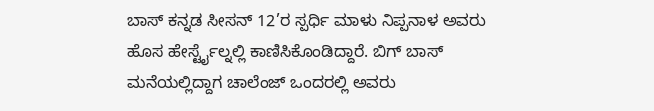ಬಾಸ್ ಕನ್ನಡ ಸೀಸನ್ 12’ರ ಸ್ಪರ್ಧಿ ಮಾಳು ನಿಪ್ಪನಾಳ ಅವರು ಹೊಸ ಹೇರ್ಸ್ಟೈಲ್ನಲ್ಲಿ ಕಾಣಿಸಿಕೊಂಡಿದ್ದಾರೆ. ಬಿಗ್ ಬಾಸ್ ಮನೆಯಲ್ಲಿದ್ದಾಗ ಚಾಲೆಂಜ್ ಒಂದರಲ್ಲಿ ಅವರು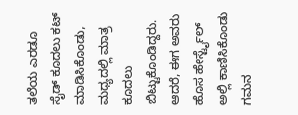ತಲೆಯ ಎರಡೂ ಸೈಡ್ ಕೂದಲು ಕಟ್ ಮಾಡಿಸಿಕೊಂಡು, ಮಧ್ಯದಲ್ಲಿ ಮಾತ್ರ ಕೂದಲು ಬಿಟ್ಟುಕೊಂಡಿದ್ದರು. ಆದರೆ, ಈಗ ಅವರು ಹೊಸ ಹೇರ್ಸ್ಟೈಲ್ ಅಲ್ಲಿ ಕಾಣಿಸಿಕೊಂಡು ಗಮನ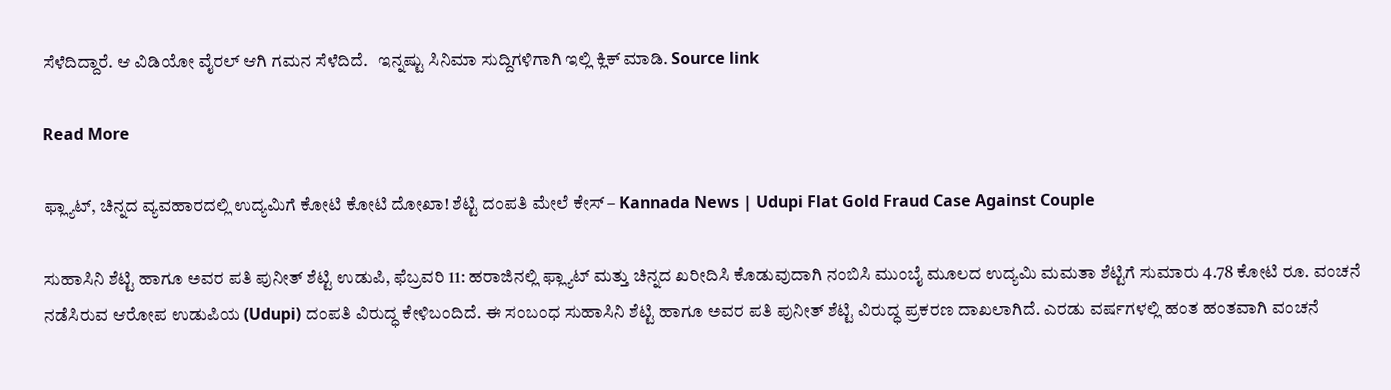ಸೆಳೆದಿದ್ದಾರೆ. ಆ ವಿಡಿಯೋ ವೈರಲ್ ಆಗಿ ಗಮನ ಸೆಳೆದಿದೆ.   ಇನ್ನಷ್ಟು ಸಿನಿಮಾ ಸುದ್ದಿಗಳಿಗಾಗಿ ಇಲ್ಲಿ ಕ್ಲಿಕ್ ಮಾಡಿ. Source link

Read More

ಫ್ಲ್ಯಾಟ್, ಚಿನ್ನದ ವ್ಯವಹಾರದಲ್ಲಿ ಉದ್ಯಮಿಗೆ ಕೋಟಿ ಕೋಟಿ ದೋಖಾ! ಶೆಟ್ಟಿ ದಂಪತಿ ಮೇಲೆ ಕೇಸ್ – Kannada News | Udupi Flat Gold Fraud Case Against Couple

ಸುಹಾಸಿನಿ ಶೆಟ್ಟಿ ಹಾಗೂ ಅವರ ಪತಿ ಪುನೀತ್ ಶೆಟ್ಟಿ ಉಡುಪಿ, ಫೆಬ್ರವರಿ 11: ಹರಾಜಿನಲ್ಲಿ ಫ್ಲ್ಯಾಟ್ ಮತ್ತು ಚಿನ್ನದ ಖರೀದಿಸಿ ಕೊಡುವುದಾಗಿ ನಂಬಿಸಿ ಮುಂಬೈ ಮೂಲದ ಉದ್ಯಮಿ ಮಮತಾ ಶೆಟ್ಟಿಗೆ ಸುಮಾರು 4.78 ಕೋಟಿ ರೂ. ವಂಚನೆ ನಡೆಸಿರುವ ಆರೋಪ ಉಡುಪಿಯ (Udupi) ದಂಪತಿ ವಿರುದ್ಧ ಕೇಳಿಬಂದಿದೆ. ಈ ಸಂಬಂಧ ಸುಹಾಸಿನಿ ಶೆಟ್ಟಿ ಹಾಗೂ ಅವರ ಪತಿ ಪುನೀತ್ ಶೆಟ್ಟಿ ವಿರುದ್ಧ ಪ್ರಕರಣ ದಾಖಲಾಗಿದೆ. ಎರಡು ವರ್ಷಗಳಲ್ಲಿ ಹಂತ ಹಂತವಾಗಿ ವಂಚನೆ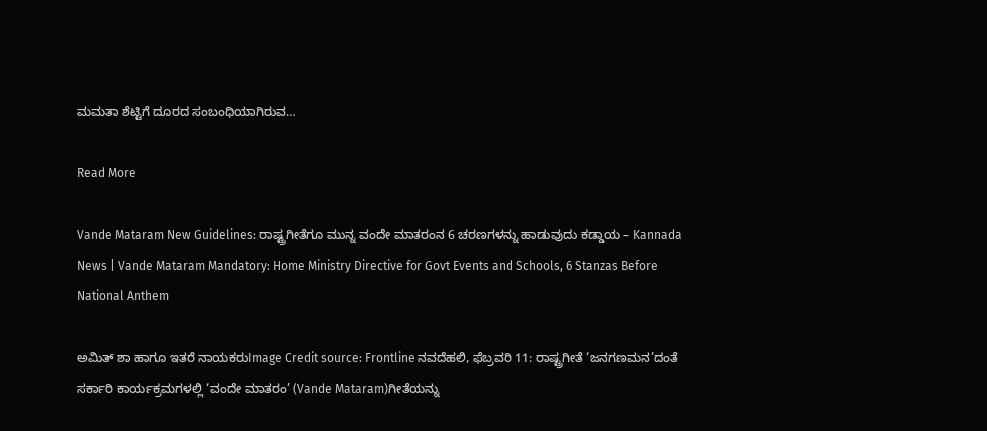ಮಮತಾ ಶೆಟ್ಟಿಗೆ ದೂರದ ಸಂಬಂಧಿಯಾಗಿರುವ…

Read More

Vande Mataram New Guidelines: ರಾಷ್ಟ್ರಗೀತೆಗೂ ಮುನ್ನ ವಂದೇ ಮಾತರಂನ 6 ಚರಣಗಳನ್ನು ಹಾಡುವುದು ಕಡ್ಡಾಯ – Kannada News | Vande Mataram Mandatory: Home Ministry Directive for Govt Events and Schools, 6 Stanzas Before National Anthem

ಅಮಿತ್ ಶಾ ಹಾಗೂ ಇತರೆ ನಾಯಕರುImage Credit source: Frontline ನವದೆಹಲಿ, ಫೆಬ್ರವರಿ 11: ರಾಷ್ಟ್ರಗೀತೆ ‘ಜನಗಣಮನ’ದಂತೆ ಸರ್ಕಾರಿ ಕಾರ್ಯಕ್ರಮಗಳಲ್ಲಿ ‘ವಂದೇ ಮಾತರಂ’ (Vande Mataram)ಗೀತೆಯನ್ನು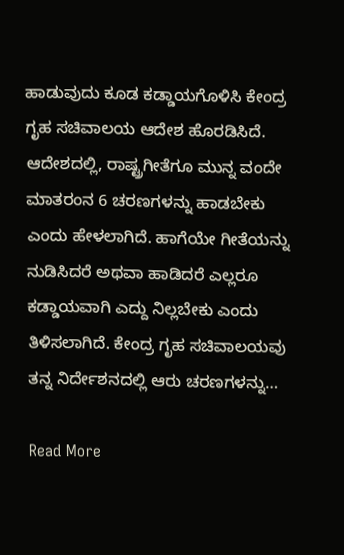ಹಾಡುವುದು ಕೂಡ ಕಡ್ಡಾಯಗೊಳಿಸಿ ಕೇಂದ್ರ ಗೃಹ ಸಚಿವಾಲಯ ಆದೇಶ ಹೊರಡಿಸಿದೆ. ಆದೇಶದಲ್ಲಿ, ರಾಷ್ಟ್ರಗೀತೆಗೂ ಮುನ್ನ ವಂದೇ ಮಾತರಂನ 6 ಚರಣಗಳನ್ನು ಹಾಡಬೇಕು ಎಂದು ಹೇಳಲಾಗಿದೆ. ಹಾಗೆಯೇ ಗೀತೆಯನ್ನು ನುಡಿಸಿದರೆ ಅಥವಾ ಹಾಡಿದರೆ ಎಲ್ಲರೂ ಕಡ್ಡಾಯವಾಗಿ ಎದ್ದು ನಿಲ್ಲಬೇಕು ಎಂದು ತಿಳಿಸಲಾಗಿದೆ. ಕೇಂದ್ರ ಗೃಹ ಸಚಿವಾಲಯವು ತನ್ನ ನಿರ್ದೇಶನದಲ್ಲಿ ಆರು ಚರಣಗಳನ್ನು…

Read More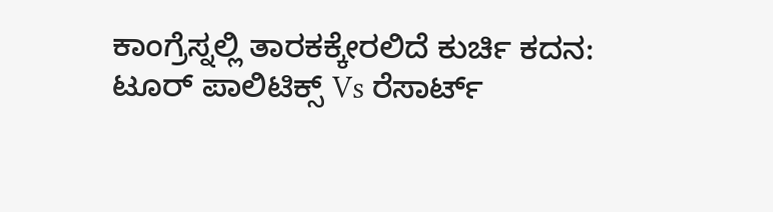ಕಾಂಗ್ರೆಸ್ನಲ್ಲಿ ತಾರಕಕ್ಕೇರಲಿದೆ ಕುರ್ಚಿ ಕದನ: ಟೂರ್ ಪಾಲಿಟಿಕ್ಸ್ Vs ರೆಸಾರ್ಟ್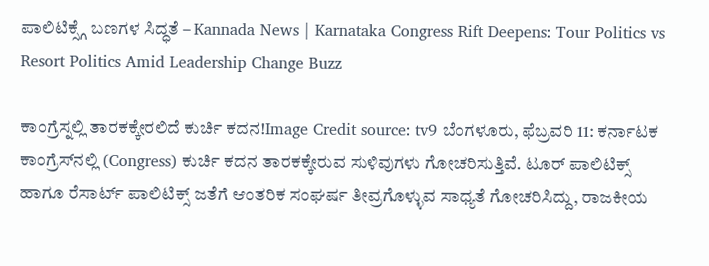ಪಾಲಿಟಿಕ್ಸ್ಗೆ ಬಣಗಳ ಸಿದ್ಧತೆ – Kannada News | Karnataka Congress Rift Deepens: Tour Politics vs Resort Politics Amid Leadership Change Buzz

ಕಾಂಗ್ರೆಸ್ನಲ್ಲಿ ತಾರಕಕ್ಕೇರಲಿದೆ ಕುರ್ಚಿ ಕದನ!Image Credit source: tv9 ಬೆಂಗಳೂರು, ಫೆಬ್ರವರಿ 11: ಕರ್ನಾಟಕ ಕಾಂಗ್ರೆಸ್‌ನಲ್ಲಿ (Congress) ಕುರ್ಚಿ ಕದನ ತಾರಕಕ್ಕೇರುವ ಸುಳಿವುಗಳು ಗೋಚರಿಸುತ್ತಿವೆ. ಟೂರ್ ಪಾಲಿಟಿಕ್ಸ್ ಹಾಗೂ ರೆಸಾರ್ಟ್ ಪಾಲಿಟಿಕ್ಸ್ ಜತೆಗೆ ಆಂತರಿಕ ಸಂಘರ್ಷ ತೀವ್ರಗೊಳ್ಳುವ ಸಾಧ್ಯತೆ ಗೋಚರಿಸಿದ್ದು, ರಾಜಕೀಯ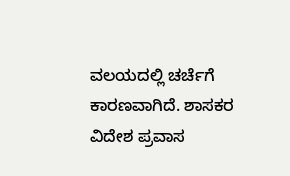ವಲಯದಲ್ಲಿ ಚರ್ಚೆಗೆ ಕಾರಣವಾಗಿದೆ. ಶಾಸಕರ ವಿದೇಶ ಪ್ರವಾಸ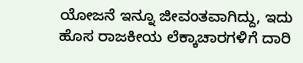ಯೋಜನೆ ಇನ್ನೂ ಜೀವಂತವಾಗಿದ್ದು, ಇದು ಹೊಸ ರಾಜಕೀಯ ಲೆಕ್ಕಾಚಾರಗಳಿಗೆ ದಾರಿ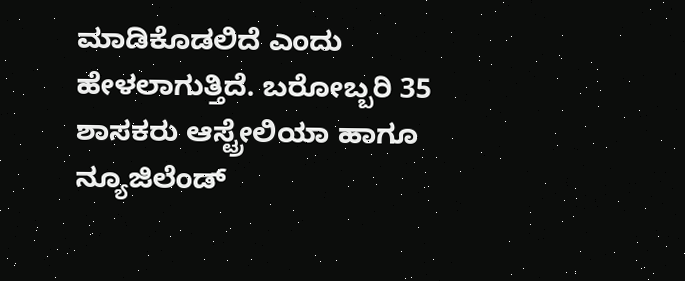ಮಾಡಿಕೊಡಲಿದೆ ಎಂದು ಹೇಳಲಾಗುತ್ತಿದೆ. ಬರೋಬ್ಬರಿ 35 ಶಾಸಕರು ಆಸ್ಟ್ರೇಲಿಯಾ ಹಾಗೂ ನ್ಯೂಜಿಲೆಂಡ್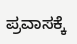ಪ್ರವಾಸಕ್ಕೆ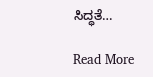ಸಿದ್ಧತೆ…

Read More